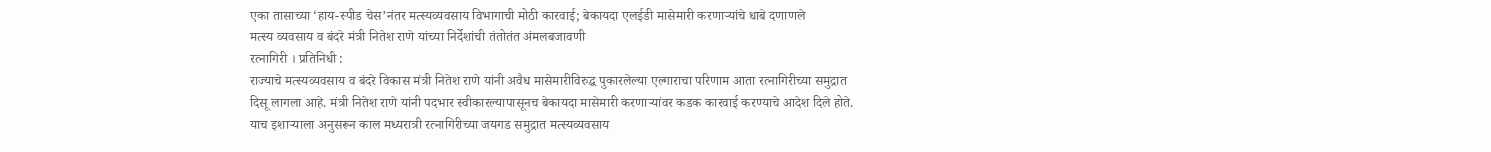एका तासाच्या ‘हाय-स्पीड चेस’नंतर मत्स्यव्यवसाय विभागाची मोठी कारवाई; बेकायदा एलईडी मासेमारी करणाऱ्यांचे धाबे दणाणले
मत्स्य व्यवसाय व बंदरे मंत्री नितेश राणे यांच्या निर्देशांची तंतोतंत अंमलबजावणी
रत्नागिरी । प्रतिनिधी :
राज्याचे मत्स्यव्यवसाय व बंदरे विकास मंत्री नितेश राणे यांनी अवैध मासेमारीविरुद्ध पुकारलेल्या एल्गाराचा परिणाम आता रत्नागिरीच्या समुद्रात दिसू लागला आहे. मंत्री नितेश राणे यांनी पदभार स्वीकारल्यापासूनच बेकायदा मासेमारी करणाऱ्यांवर कडक कारवाई करण्याचे आदेश दिले होते. याच इशाऱ्याला अनुसरून काल मध्यरात्री रत्नागिरीच्या जयगड समुद्रात मत्स्यव्यवसाय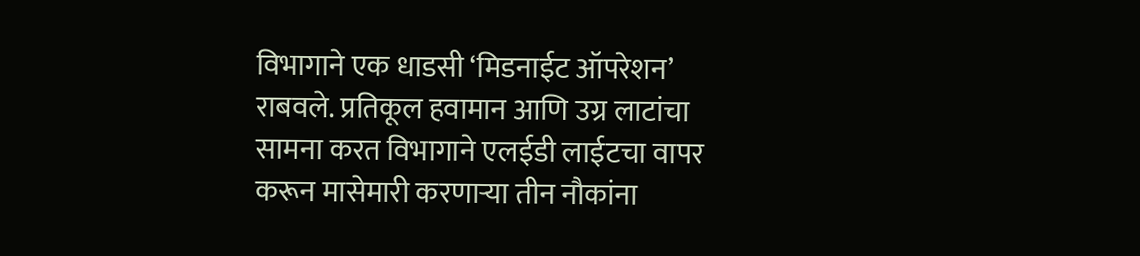विभागाने एक धाडसी ‘मिडनाईट ऑपरेशन’ राबवले. प्रतिकूल हवामान आणि उग्र लाटांचा सामना करत विभागाने एलईडी लाईटचा वापर करून मासेमारी करणाऱ्या तीन नौकांना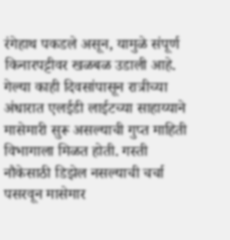रंगेहाथ पकडले असून, यामुळे संपूर्ण किनारपट्टीवर खळबळ उडाली आहे.
गेल्या काही दिवसांपासून रात्रीच्या अंधारात एलईडी लाईटच्या साहाय्याने मासेमारी सुरू असल्याची गुप्त माहिती विभागाला मिळत होती. गस्ती नौकेसाठी डिझेल नसल्याची चर्चा पसरवून मासेमार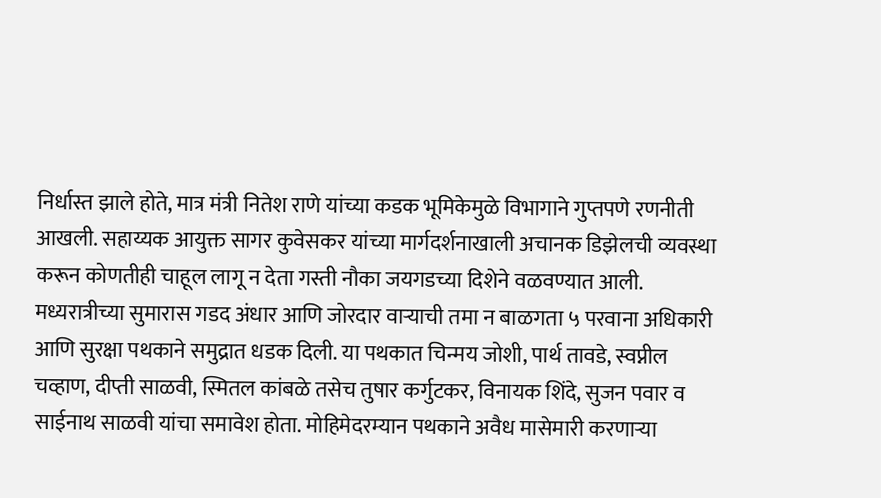निर्धास्त झाले होते, मात्र मंत्री नितेश राणे यांच्या कडक भूमिकेमुळे विभागाने गुप्तपणे रणनीती आखली. सहाय्यक आयुक्त सागर कुवेसकर यांच्या मार्गदर्शनाखाली अचानक डिझेलची व्यवस्था करून कोणतीही चाहूल लागू न देता गस्ती नौका जयगडच्या दिशेने वळवण्यात आली.
मध्यरात्रीच्या सुमारास गडद अंधार आणि जोरदार वाऱ्याची तमा न बाळगता ५ परवाना अधिकारी आणि सुरक्षा पथकाने समुद्रात धडक दिली. या पथकात चिन्मय जोशी, पार्थ तावडे, स्वप्नील चव्हाण, दीप्ती साळवी, स्मितल कांबळे तसेच तुषार कर्गुटकर, विनायक शिंदे, सुजन पवार व साईनाथ साळवी यांचा समावेश होता. मोहिमेदरम्यान पथकाने अवैध मासेमारी करणाऱ्या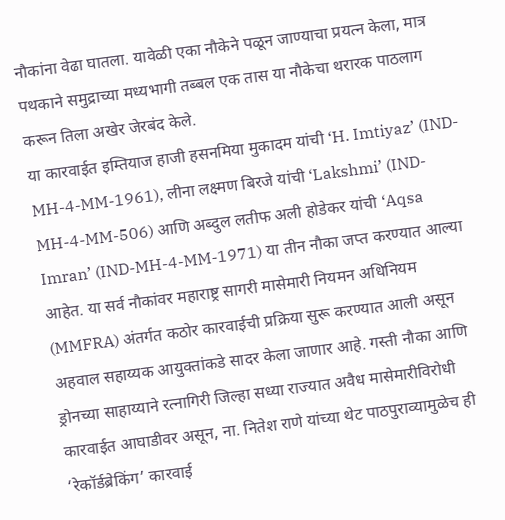नौकांना वेढा घातला. यावेळी एका नौकेने पळून जाण्याचा प्रयत्न केला, मात्र पथकाने समुद्राच्या मध्यभागी तब्बल एक तास या नौकेचा थरारक पाठलाग करून तिला अखेर जेरबंद केले.
या कारवाईत इम्तियाज हाजी हसनमिया मुकादम यांची ‘H. Imtiyaz’ (IND-MH-4-MM-1961), लीना लक्ष्मण बिरजे यांची ‘Lakshmi’ (IND-MH-4-MM-506) आणि अब्दुल लतीफ अली होडेकर यांची ‘Aqsa Imran’ (IND-MH-4-MM-1971) या तीन नौका जप्त करण्यात आल्या आहेत. या सर्व नौकांवर महाराष्ट्र सागरी मासेमारी नियमन अधिनियम (MMFRA) अंतर्गत कठोर कारवाईची प्रक्रिया सुरू करण्यात आली असून अहवाल सहाय्यक आयुक्तांकडे सादर केला जाणार आहे. गस्ती नौका आणि ड्रोनच्या साहाय्याने रत्नागिरी जिल्हा सध्या राज्यात अवैध मासेमारीविरोधी कारवाईत आघाडीवर असून, ना. नितेश राणे यांच्या थेट पाठपुराव्यामुळेच ही ‘रेकॉर्डब्रेकिंग’ कारवाई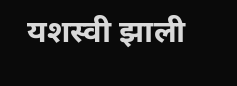यशस्वी झाली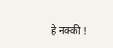हे नक्की !